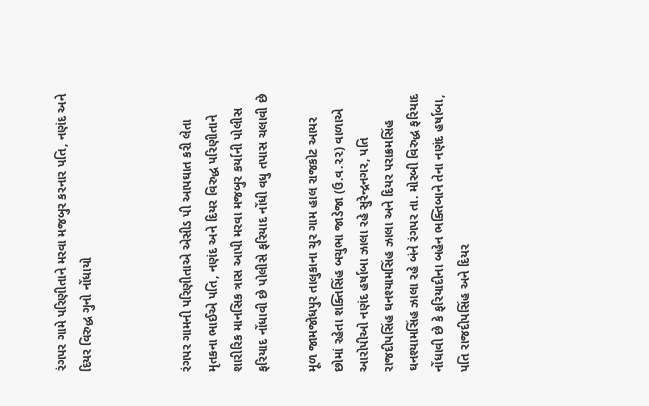રંગપર ગામે પરિણીતાને મરવા મજબુર કરનાર પતિ, નણંદ અને દિયર વિરુદ્ધ ગુનો નોંધાયો



રંગપર ગામની પરિણીતાએ એસીડ પી આપઘાત કરી લેતા મૃતકના ભાઈએ પતિ, નણંદ અને દિયર વિરુદ્ધ પરિણીતાને શારીરિક માનસિક ત્રાસ આપી મરવા મજબુર કર્યાની પોલીસ ફરિયાદ નોંધાવી છે પોલીસે ફરિયાદ નોંધી વધુ તપાસ ચલાવી છે

મૂળ જામજોધપુર તાલુકાના ચુર ગામ હાલ રાજકોટ આયર છોમાં રહેતા શક્તિસિંહ બચુભા જાડેજા (ઉ.વ.૨૨) વાળાએ આરોપીઓ નણંદ હર્ષાબા ઝાલા રહે સુરેન્દ્રનગર, પતિ રાજદીપસિંહ ઘનશ્યામસિંહ ઝાલા અને દિયર પરાક્રમસિંહ ઘનશ્યામસિંહ ઝાલા રહે બંને રંગપર તા. મોરબી વિરુદ્ધ ફરિયાદ નોંધાવી છે કે ફરિયાદીના બહેન ભક્તિબાને તેના નણંદ હર્ષાબા, પતિ રાજદીપસિંહ અને દિયર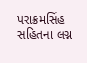પરાક્રમસિંહ સહિતના લગ્ન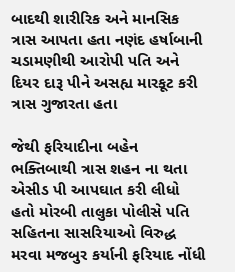બાદથી શારીરિક અને માનસિક ત્રાસ આપતા હતા નણંદ હર્ષાબાની ચડામણીથી આરોપી પતિ અને દિયર દારૂ પીને અસહ્ય મારકૂટ કરી ત્રાસ ગુજારતા હતા

જેથી ફરિયાદીના બહેન ભક્તિબાથી ત્રાસ શહન ના થતા એસીડ પી આપઘાત કરી લીધો હતો મોરબી તાલુકા પોલીસે પતિ સહિતના સાસરિયાઓ વિરુદ્ધ મરવા મજબુર કર્યાની ફરિયાદ નોંધી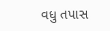વધુ તપાસ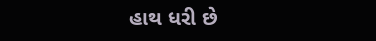હાથ ધરી છે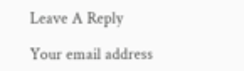Leave A Reply

Your email address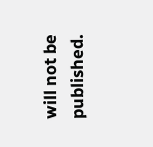will not be published.